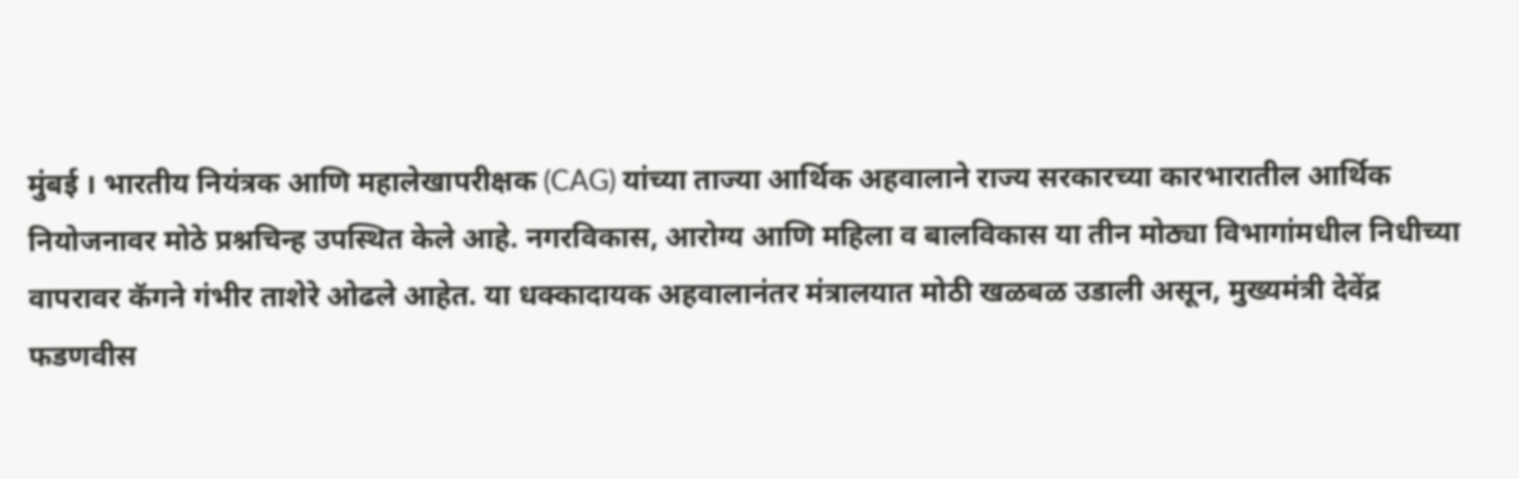मुंबई । भारतीय नियंत्रक आणि महालेखापरीक्षक (CAG) यांच्या ताज्या आर्थिक अहवालाने राज्य सरकारच्या कारभारातील आर्थिक नियोजनावर मोठे प्रश्नचिन्ह उपस्थित केले आहे. नगरविकास, आरोग्य आणि महिला व बालविकास या तीन मोठ्या विभागांमधील निधीच्या वापरावर कॅगने गंभीर ताशेरे ओढले आहेत. या धक्कादायक अहवालानंतर मंत्रालयात मोठी खळबळ उडाली असून, मुख्यमंत्री देवेंद्र फडणवीस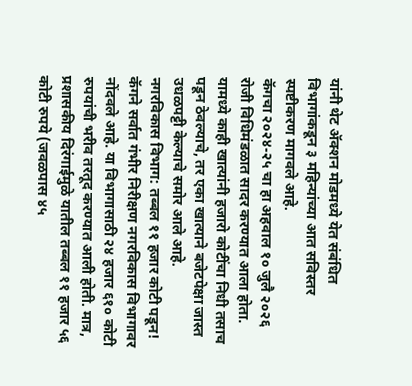यांनी थेट ॲक्शन मोडमध्ये येत संबंधित विभागांकडून ३ महिन्यांच्या आत सविस्तर स्पष्टीकरण मागवले आहे.
कॅगचा २०२४-२५ चा हा अहवाल १० जुलै २०२६ रोजी विधिमंडळात सादर करण्यात आला होता. यामध्ये काही खात्यांनी हजारो कोटींचा निधी तसाच पडून ठेवल्याचे, तर एका खात्याने बजेटपेक्षा जास्त उधळपट्टी केल्याचे समोर आले आहे.
नगरविकास विभाग: तब्बल ११ हजार कोटी पडून!
कॅगने सर्वात गंभीर निरीक्षण नगरविकास विभागावर नोंदवले आहे. या विभागासाठी २४ हजार ६१० कोटी रुपयांची भरीव तरतूद करण्यात आली होती. मात्र, प्रशासकीय दिरंगाईमुळे यातील तब्बल ११ हजार ५६ कोटी रुपये (जवळपास ४५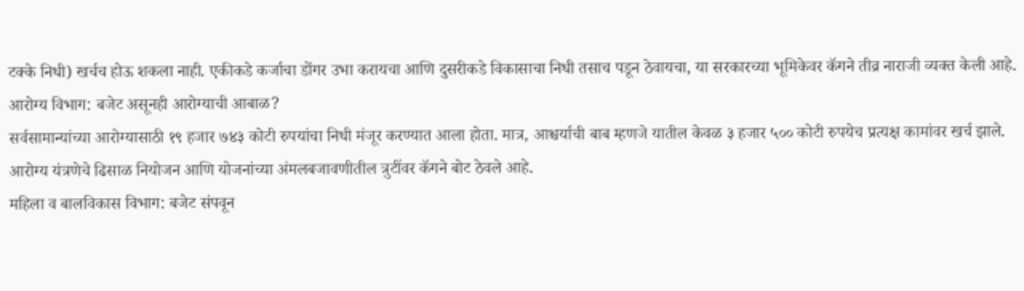टक्के निधी) खर्चच होऊ शकला नाही. एकीकडे कर्जाचा डोंगर उभा करायचा आणि दुसरीकडे विकासाचा निधी तसाच पडून ठेवायचा, या सरकारच्या भूमिकेवर कॅगने तीव्र नाराजी व्यक्त केली आहे.
आरोग्य विभाग: बजेट असूनही आरोग्याची आबाळ?
सर्वसामान्यांच्या आरोग्यासाठी १९ हजार ७४३ कोटी रुपयांचा निधी मंजूर करण्यात आला होता. मात्र, आश्चर्याची बाब म्हणजे यातील केवळ ३ हजार ५०० कोटी रुपयेच प्रत्यक्ष कामांवर खर्च झाले. आरोग्य यंत्रणेचे ढिसाळ नियोजन आणि योजनांच्या अंमलबजावणीतील त्रुटींवर कॅगने बोट ठेवले आहे.
महिला व बालविकास विभाग: बजेट संपवून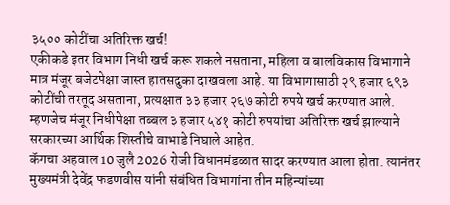३५०० कोटींचा अतिरिक्त खर्च!
एकीकडे इतर विभाग निधी खर्च करू शकले नसताना, महिला व बालविकास विभागाने मात्र मंजूर बजेटपेक्षा जास्त हातसदुका दाखवला आहे. या विभागासाठी २९ हजार ६९३ कोटींची तरतूद असताना, प्रत्यक्षात ३३ हजार २६७ कोटी रुपये खर्च करण्यात आले. म्हणजेच मंजूर निधीपेक्षा तब्बल ३ हजार ५४१ कोटी रुपयांचा अतिरिक्त खर्च झाल्याने सरकारच्या आर्थिक शिस्तीचे वाभाडे निघाले आहेत.
कॅगचा अहवाल 10 जुलै 2026 रोजी विधानमंडळात सादर करण्यात आला होता. त्यानंतर मुख्यमंत्री देवेंद्र फडणवीस यांनी संबंधित विभागांना तीन महिन्यांच्या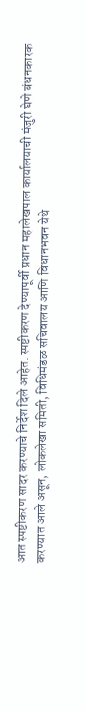आत स्पष्टीकरण सादर करण्याचे निर्देश दिले आहेत. स्पष्टीकरण देण्यापूर्वी प्रधान महालेखपाल कार्यालयाची मंजुरी घेणे बंधनकारक करण्यात आले असून, लोकलेखा समिती, विधिमंडळ सचिवालय आणि विधानभवन येथे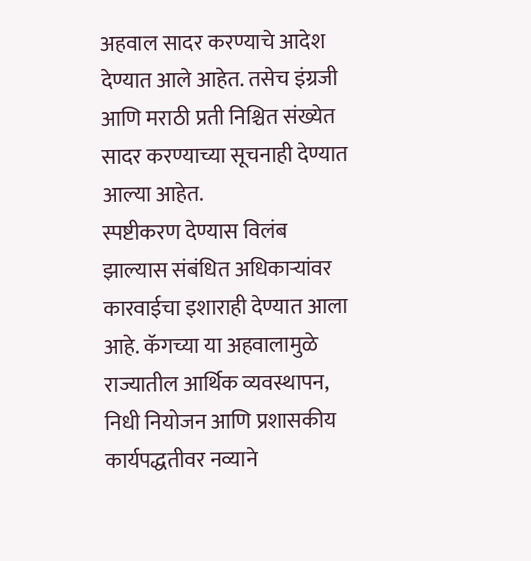अहवाल सादर करण्याचे आदेश देण्यात आले आहेत. तसेच इंग्रजी आणि मराठी प्रती निश्चित संख्येत सादर करण्याच्या सूचनाही देण्यात आल्या आहेत.
स्पष्टीकरण देण्यास विलंब झाल्यास संबंधित अधिकाऱ्यांवर कारवाईचा इशाराही देण्यात आला आहे. कॅगच्या या अहवालामुळे राज्यातील आर्थिक व्यवस्थापन, निधी नियोजन आणि प्रशासकीय कार्यपद्धतीवर नव्याने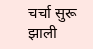चर्चा सुरू झाली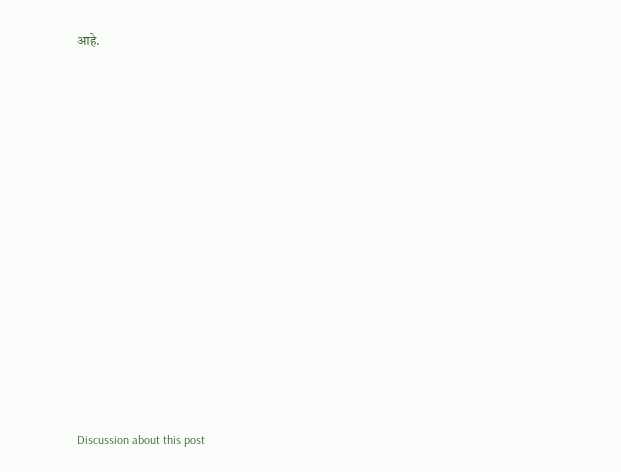आहे.














Discussion about this post